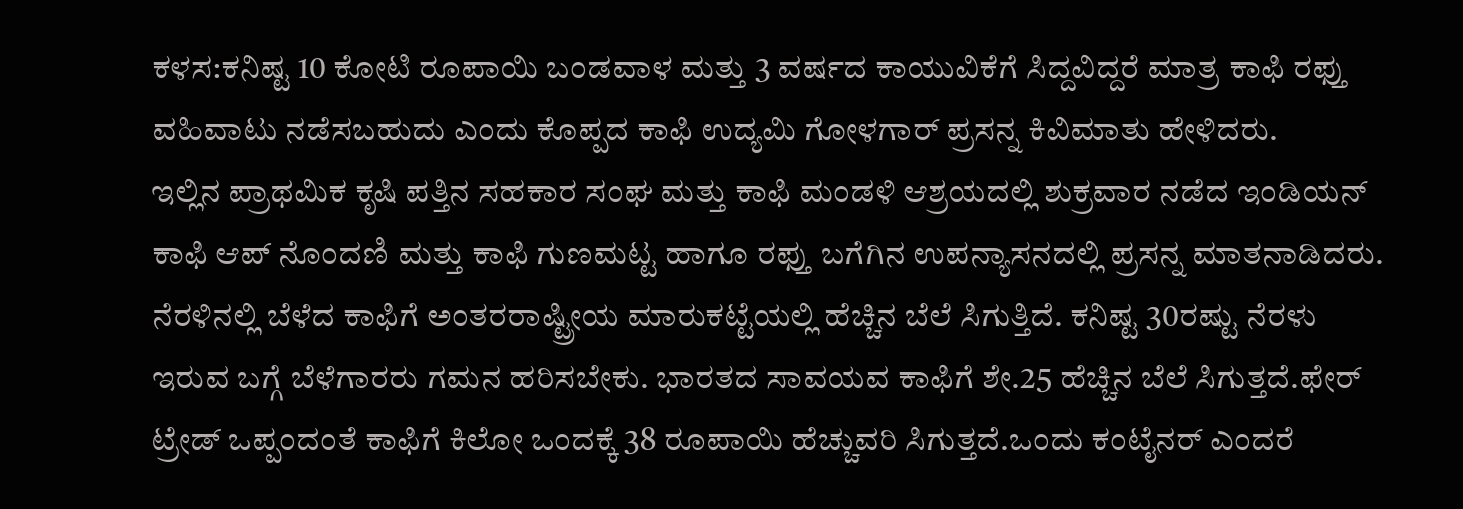ಕಳಸ:ಕನಿಷ್ಟ 10 ಕೋಟಿ ರೂಪಾಯಿ ಬಂಡವಾಳ ಮತ್ತು 3 ವರ್ಷದ ಕಾಯುವಿಕೆಗೆ ಸಿದ್ದವಿದ್ದರೆ ಮಾತ್ರ ಕಾಫಿ ರಫ್ತು ವಹಿವಾಟು ನಡೆಸಬಹುದು ಎಂದು ಕೊಪ್ಪದ ಕಾಫಿ ಉದ್ಯಮಿ ಗೋಳಗಾರ್ ಪ್ರಸನ್ನ ಕಿವಿಮಾತು ಹೇಳಿದರು.
ಇಲ್ಲಿನ ಪ್ರಾಥಮಿಕ ಕೃಷಿ ಪತ್ತಿನ ಸಹಕಾರ ಸಂಘ ಮತ್ತು ಕಾಫಿ ಮಂಡಳಿ ಆಶ್ರಯದಲ್ಲಿ ಶುಕ್ರವಾರ ನಡೆದ ಇಂಡಿಯನ್ ಕಾಫಿ ಆಪ್ ನೊಂದಣಿ ಮತ್ತು ಕಾಫಿ ಗುಣಮಟ್ಟ ಹಾಗೂ ರಫ್ತು ಬಗೆಗಿನ ಉಪನ್ಯಾಸನದಲ್ಲಿ ಪ್ರಸನ್ನ ಮಾತನಾಡಿದರು.
ನೆರಳಿನಲ್ಲಿ ಬೆಳೆದ ಕಾಫಿಗೆ ಅಂತರರಾಷ್ಟ್ರೀಯ ಮಾರುಕಟ್ಟೆಯಲ್ಲಿ ಹೆಚ್ಚಿನ ಬೆಲೆ ಸಿಗುತ್ತಿದೆ. ಕನಿಷ್ಟ 30ರಷ್ಟು ನೆರಳು ಇರುವ ಬಗ್ಗೆ ಬೆಳೆಗಾರರು ಗಮನ ಹರಿಸಬೇಕು. ಭಾರತದ ಸಾವಯವ ಕಾಫಿಗೆ ಶೇ.25 ಹೆಚ್ಚಿನ ಬೆಲೆ ಸಿಗುತ್ತದೆ.ಫೇರ್ ಟ್ರೇಡ್ ಒಪ್ಪಂದಂತೆ ಕಾಫಿಗೆ ಕಿಲೋ ಒಂದಕ್ಕೆ 38 ರೂಪಾಯಿ ಹೆಚ್ಚುವರಿ ಸಿಗುತ್ತದೆ.ಒಂದು ಕಂಟೈನರ್ ಎಂದರೆ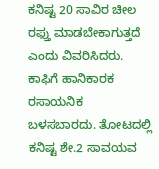ಕನಿಷ್ಟ 20 ಸಾವಿರ ಚೀಲ ರಫ್ತು ಮಾಡಬೇಕಾಗುತ್ತದೆ ಎಂದು ವಿವರಿಸಿದರು.
ಕಾಫಿಗೆ ಹಾನಿಕಾರಕ ರಸಾಯನಿಕ ಬಳಸಬಾರದು. ತೋಟದಲ್ಲಿ ಕನಿಷ್ಟ ಶೇ.2 ಸಾವಯವ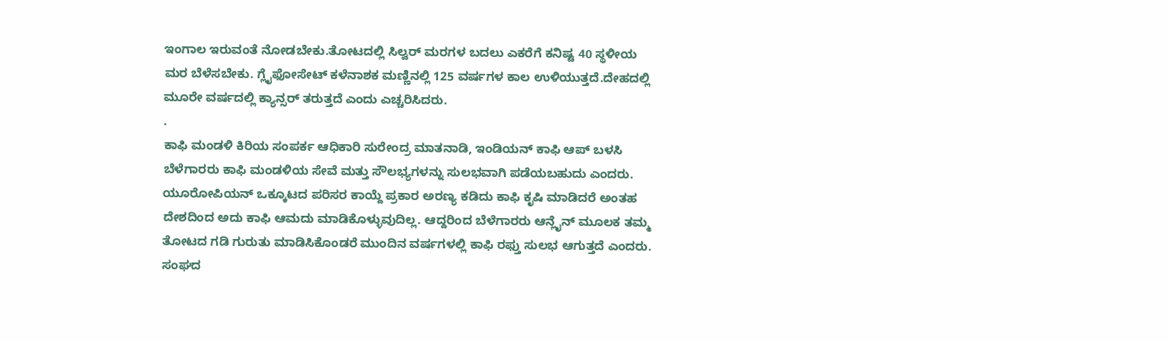ಇಂಗಾಲ ಇರುವಂತೆ ನೋಡಬೇಕು.ತೋಟದಲ್ಲಿ ಸಿಲ್ವರ್ ಮರಗಳ ಬದಲು ಎಕರೆಗೆ ಕನಿಷ್ಟ 40 ಸ್ಥಳೀಯ ಮರ ಬೆಳೆಸಬೇಕು. ಗ್ಲೈಫೋಸೇಟ್ ಕಳೆನಾಶಕ ಮಣ್ಣಿನಲ್ಲಿ 125 ವರ್ಷಗಳ ಕಾಲ ಉಳಿಯುತ್ತದೆ.ದೇಹದಲ್ಲಿ ಮೂರೇ ವರ್ಷದಲ್ಲಿ ಕ್ಯಾನ್ಸರ್ ತರುತ್ತದೆ ಎಂದು ಎಚ್ಚರಿಸಿದರು.
.
ಕಾಫಿ ಮಂಡಳಿ ಕಿರಿಯ ಸಂಪರ್ಕ ಆಧಿಕಾರಿ ಸುರೇಂದ್ರ ಮಾತನಾಡಿ, ಇಂಡಿಯನ್ ಕಾಫಿ ಆಪ್ ಬಳಸಿ ಬೆಳೆಗಾರರು ಕಾಫಿ ಮಂಡಳಿಯ ಸೇವೆ ಮತ್ತು ಸೌಲಭ್ಯಗಳನ್ನು ಸುಲಭವಾಗಿ ಪಡೆಯಬಹುದು ಎಂದರು. ಯೂರೋಪಿಯನ್ ಒಕ್ಕೂಟದ ಪರಿಸರ ಕಾಯ್ದೆ ಪ್ರಕಾರ ಅರಣ್ಯ ಕಡಿದು ಕಾಫಿ ಕೃಷಿ ಮಾಡಿದರೆ ಅಂತಹ ದೇಶದಿಂದ ಅದು ಕಾಫಿ ಆಮದು ಮಾಡಿಕೊಳ್ಳುವುದಿಲ್ಲ. ಆದ್ದರಿಂದ ಬೆಳೆಗಾರರು ಆನ್ಲೈನ್ ಮೂಲಕ ತಮ್ಮ ತೋಟದ ಗಡಿ ಗುರುತು ಮಾಡಿಸಿಕೊಂಡರೆ ಮುಂದಿನ ವರ್ಷಗಳಲ್ಲಿ ಕಾಫಿ ರಫ್ತು ಸುಲಭ ಆಗುತ್ತದೆ ಎಂದರು.
ಸಂಘದ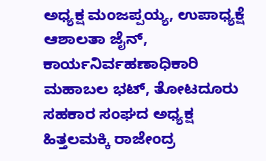ಅಧ್ಯಕ್ಷ ಮಂಜಪ್ಪಯ್ಯ, ಉಪಾಧ್ಯಕ್ಷೆ ಆಶಾಲತಾ ಜೈನ್, ಕಾರ್ಯನಿರ್ವಹಣಾಧಿಕಾರಿ ಮಹಾಬಲ ಭಟ್, ತೋಟದೂರು ಸಹಕಾರ ಸಂಘದ ಅಧ್ಯಕ್ಷ ಹಿತ್ತಲಮಕ್ಕಿ ರಾಜೇಂದ್ರ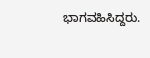ಭಾಗವಹಿಸಿದ್ದರು.